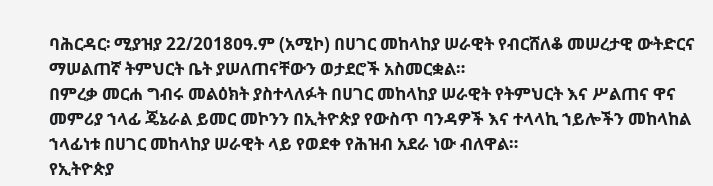ባሕርዳር፡ ሚያዝያ 22/2018ዐዓ.ም (አሚኮ) በሀገር መከላከያ ሠራዊት የብርሸለቆ መሠረታዊ ውትድርና ማሠልጠኛ ትምህርት ቤት ያሠለጠናቸውን ወታደሮች አስመርቋል።
በምረቃ መርሐ ግብሩ መልዕክት ያስተላለፉት በሀገር መከላከያ ሠራዊት የትምህርት እና ሥልጠና ዋና መምሪያ ኀላፊ ጄኔራል ይመር መኮንን በኢትዮጵያ የውስጥ ባንዳዎች እና ተላላኪ ኀይሎችን መከላከል ኀላፊነቱ በሀገር መከላከያ ሠራዊት ላይ የወደቀ የሕዝብ አደራ ነው ብለዋል።
የኢትዮጵያ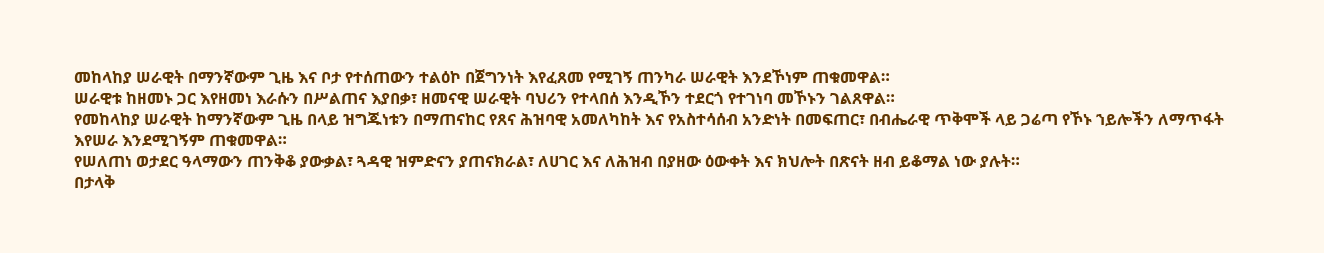መከላከያ ሠራዊት በማንኛውም ጊዜ እና ቦታ የተሰጠውን ተልዕኮ በጀግንነት እየፈጸመ የሚገኝ ጠንካራ ሠራዊት እንደኾነም ጠቁመዋል።
ሠራዊቱ ከዘመኑ ጋር እየዘመነ እራሱን በሥልጠና እያበቃ፣ ዘመናዊ ሠራዊት ባህሪን የተላበሰ እንዲኾን ተደርጎ የተገነባ መኾኑን ገልጸዋል።
የመከላከያ ሠራዊት ከማንኛውም ጊዜ በላይ ዝግጁነቱን በማጠናከር የጸና ሕዝባዊ አመለካከት እና የአስተሳሰብ አንድነት በመፍጠር፣ በብሔራዊ ጥቅሞች ላይ ጋሬጣ የኾኑ ኀይሎችን ለማጥፋት እየሠራ እንደሚገኝም ጠቁመዋል።
የሠለጠነ ወታደር ዓላማውን ጠንቅቆ ያውቃል፣ ጓዳዊ ዝምድናን ያጠናክራል፣ ለሀገር እና ለሕዝብ በያዘው ዕውቀት እና ክህሎት በጽናት ዘብ ይቆማል ነው ያሉት።
በታላቅ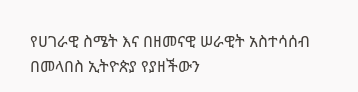የሀገራዊ ስሜት እና በዘመናዊ ሠራዊት አስተሳሰብ በመላበስ ኢትዮጵያ የያዘችውን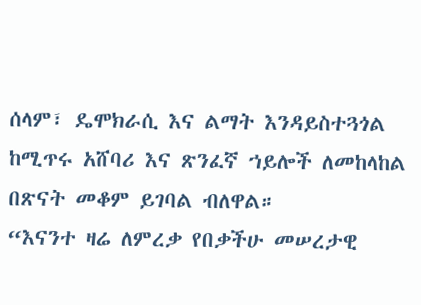ሰላም፣ ዴሞክራሲ እና ልማት እንዳይስተጓጎል ከሚጥሩ አሸባሪ እና ጽንፈኛ ኀይሎች ለመከላከል በጽናት መቆም ይገባል ብለዋል።
“እናንተ ዛሬ ለምረቃ የበቃችሁ መሠረታዊ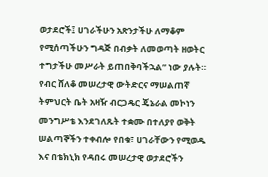ወታደሮች፤ ሀገራችሁን አጽንታችሁ ለማቆም የሚሰጣችሁን ግዳጅ በብቃት ለመወጣት ዘወትር ተግታችሁ መሥራት ይጠበቅባችኋል” ነው ያሉት።
የብር ሸለቆ መሠረታዊ ውትድርና ማሠልጠኛ ትምህርት ቤት አዛዥ ብርጋዴር ጄኔራል መኮነን መንግሥቴ እንደገለጹት ተቋሙ በተለያየ ወቅት ሠልጣኞችን ተቀብሎ የበቁ፣ ሀገራቸውን የሚወዱ እና በቴክኒክ የዳበሩ መሠረታዊ ወታደሮችን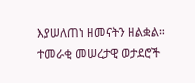እያሠለጠነ ዘመናትን ዘልቋል።
ተመራቂ መሠረታዊ ወታደሮች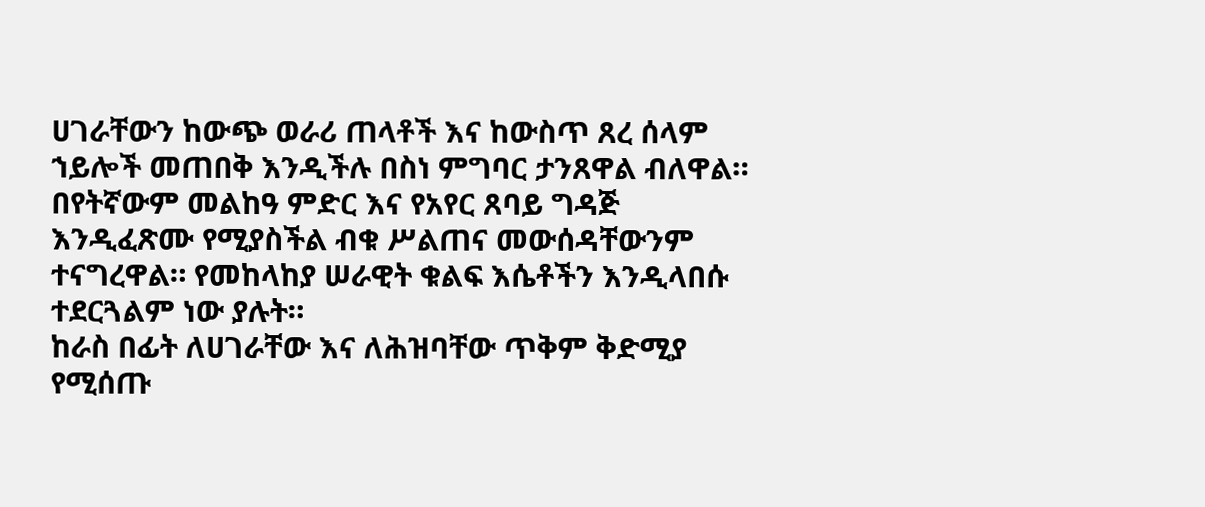ሀገራቸውን ከውጭ ወራሪ ጠላቶች እና ከውስጥ ጸረ ሰላም ኀይሎች መጠበቅ እንዲችሉ በስነ ምግባር ታንጸዋል ብለዋል።
በየትኛውም መልከዓ ምድር እና የአየር ጸባይ ግዳጅ እንዲፈጽሙ የሚያስችል ብቁ ሥልጠና መውሰዳቸውንም ተናግረዋል። የመከላከያ ሠራዊት ቁልፍ እሴቶችን እንዲላበሱ ተደርጓልም ነው ያሉት።
ከራስ በፊት ለሀገራቸው እና ለሕዝባቸው ጥቅም ቅድሚያ የሚሰጡ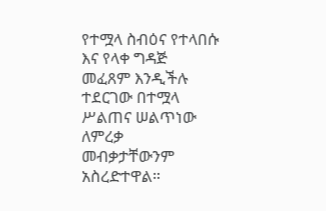የተሟላ ስብዕና የተላበሱ እና የላቀ ግዳጅ መፈጸም እንዲችሉ ተደርገው በተሟላ ሥልጠና ሠልጥነው ለምረቃ መብቃታቸውንም አስረድተዋል።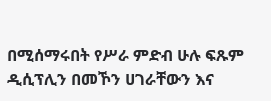በሚሰማሩበት የሥራ ምድብ ሁሉ ፍጹም ዲሲፕሊን በመኾን ሀገራቸውን እና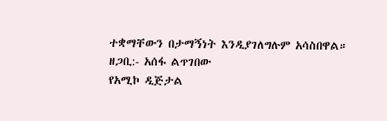ተቋማቸውን በታማኝነት እንዲያገለግሉም አሳስበዋል።
ዘጋቢ:- አሰፋ ልጥገበው
የአሚኮ ዲጅታል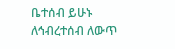ቤተሰብ ይሁኑ
ለኅብረተሰብ ለውጥ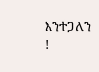እንተጋለን !